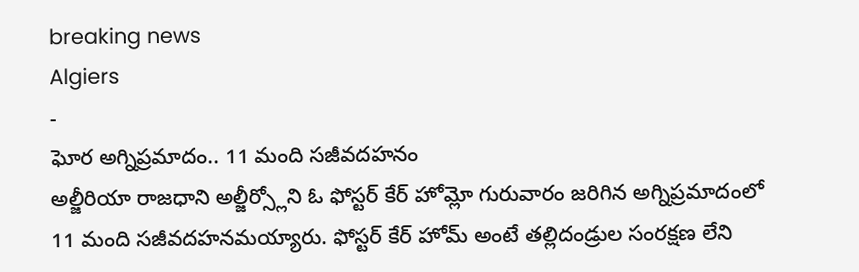breaking news
Algiers
-
ఘోర అగ్నిప్రమాదం.. 11 మంది సజీవదహనం
అల్జీరియా రాజధాని అల్జీర్స్లోని ఓ ఫోస్టర్ కేర్ హోమ్లో గురువారం జరిగిన అగ్నిప్రమాదంలో 11 మంది సజీవదహనమయ్యారు. ఫోస్టర్ కేర్ హోమ్ అంటే తల్లిదండ్రుల సంరక్షణ లేని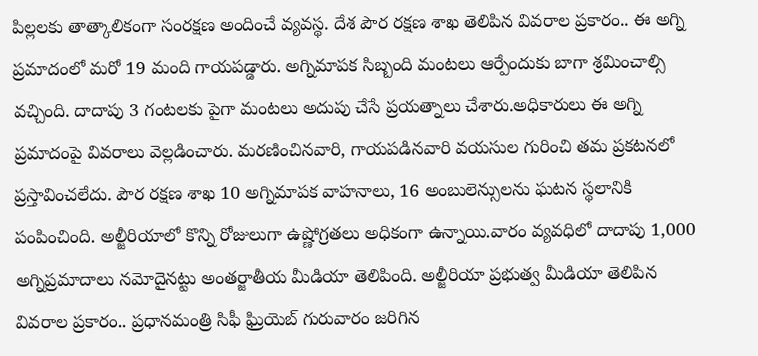పిల్లలకు తాత్కాలికంగా సంరక్షణ అందించే వ్యవస్థ. దేశ పౌర రక్షణ శాఖ తెలిపిన వివరాల ప్రకారం.. ఈ అగ్ని ప్రమాదంలో మరో 19 మంది గాయపడ్డారు. అగ్నిమాపక సిబ్బంది మంటలు ఆర్పేందుకు బాగా శ్రమించాల్సి వచ్చింది. దాదాపు 3 గంటలకు పైగా మంటలు అదుపు చేసే ప్రయత్నాలు చేశారు.అధికారులు ఈ అగ్ని ప్రమాదంపై వివరాలు వెల్లడించారు. మరణించినవారి, గాయపడినవారి వయసుల గురించి తమ ప్రకటనలో ప్రస్తావించలేదు. పౌర రక్షణ శాఖ 10 అగ్నిమాపక వాహనాలు, 16 అంబులెన్సులను ఘటన స్థలానికి పంపించింది. అల్జీరియాలో కొన్ని రోజులుగా ఉష్ణోగ్రతలు అధికంగా ఉన్నాయి.వారం వ్యవధిలో దాదాపు 1,000 అగ్నిప్రమాదాలు నమోదైనట్టు అంతర్జాతీయ మీడియా తెలిపింది. అల్జీరియా ప్రభుత్వ మీడియా తెలిపిన వివరాల ప్రకారం.. ప్రధానమంత్రి సిఫీ ఘ్రియెబ్ గురువారం జరిగిన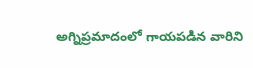అగ్నిప్రమాదంలో గాయపడిన వారిని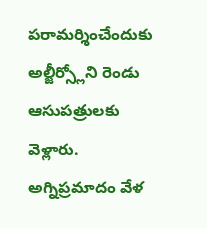పరామర్శించేందుకు అల్జీర్స్లోని రెండు ఆసుపత్రులకు వెళ్లారు. అగ్నిప్రమాదం వేళ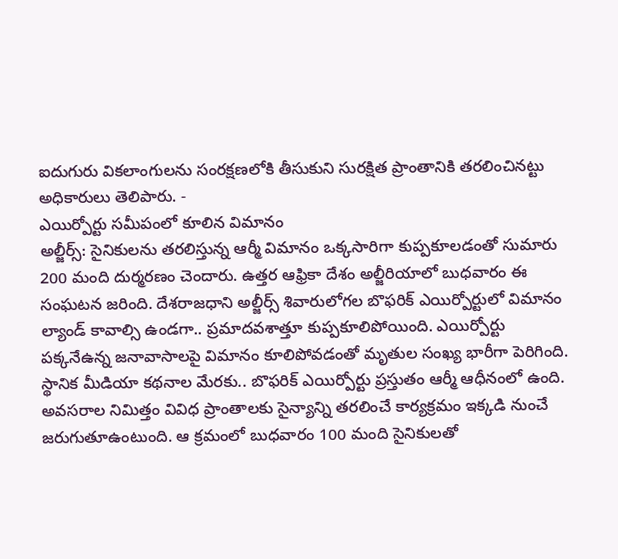ఐదుగురు వికలాంగులను సంరక్షణలోకి తీసుకుని సురక్షిత ప్రాంతానికి తరలించినట్టు అధికారులు తెలిపారు. -
ఎయిర్పోర్టు సమీపంలో కూలిన విమానం
అల్జీర్స్: సైనికులను తరలిస్తున్న ఆర్మీ విమానం ఒక్కసారిగా కుప్పకూలడంతో సుమారు 200 మంది దుర్మరణం చెందారు. ఉత్తర ఆఫ్రికా దేశం అల్జీరియాలో బుధవారం ఈ సంఘటన జరింది. దేశరాజధాని అల్జీర్స్ శివారులోగల బొఫరిక్ ఎయిర్పోర్టులో విమానం ల్యాండ్ కావాల్సి ఉండగా.. ప్రమాదవశాత్తూ కుప్పకూలిపోయింది. ఎయిర్పోర్టు పక్కనేఉన్న జనావాసాలపై విమానం కూలిపోవడంతో మృతుల సంఖ్య భారీగా పెరిగింది. స్థానిక మీడియా కథనాల మేరకు.. బొఫరిక్ ఎయిర్పోర్టు ప్రస్తుతం ఆర్మీ ఆధీనంలో ఉంది. అవసరాల నిమిత్తం వివిధ ప్రాంతాలకు సైన్యాన్ని తరలించే కార్యక్రమం ఇక్కడి నుంచే జరుగుతూఉంటుంది. ఆ క్రమంలో బుధవారం 100 మంది సైనికులతో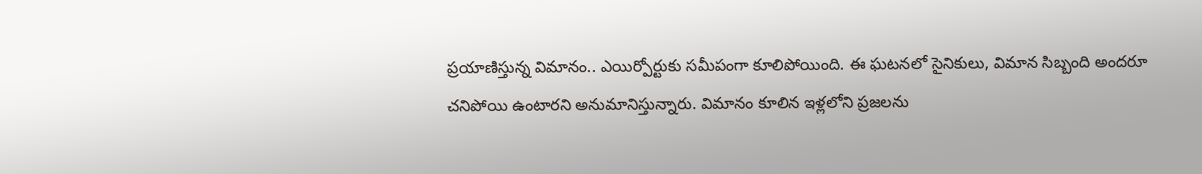ప్రయాణిస్తున్న విమానం.. ఎయిర్పోర్టుకు సమీపంగా కూలిపోయింది. ఈ ఘటనలో సైనికులు, విమాన సిబ్బంది అందరూ చనిపోయి ఉంటారని అనుమానిస్తున్నారు. విమానం కూలిన ఇళ్లలోని ప్రజలను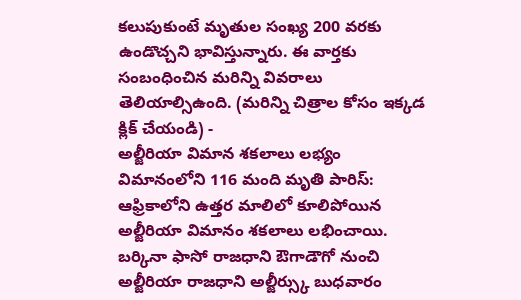కలుపుకుంటే మృతుల సంఖ్య 200 వరకు ఉండొచ్చని భావిస్తున్నారు. ఈ వార్తకు సంబంధించిన మరిన్ని వివరాలు తెలియాల్సిఉంది. (మరిన్ని చిత్రాల కోసం ఇక్కడ క్లిక్ చేయండి) -
అల్జీరియా విమాన శకలాలు లభ్యం
విమానంలోని 116 మంది మృతి పారిస్: ఆఫ్రికాలోని ఉత్తర మాలిలో కూలిపోయిన అల్జీరియా విమానం శకలాలు లభించాయి. బర్కినా ఫాసో రాజధాని ఔగాడౌగో నుంచి అల్జీరియా రాజధాని అల్జీర్స్కు బుధవారం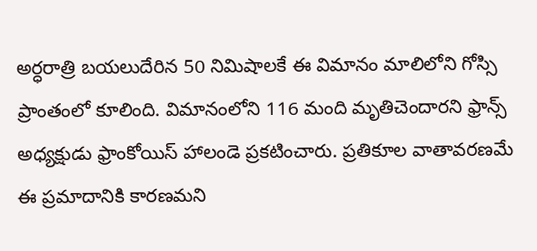అర్ధరాత్రి బయలుదేరిన 50 నిమిషాలకే ఈ విమానం మాలిలోని గోస్సి ప్రాంతంలో కూలింది. విమానంలోని 116 మంది మృతిచెందారని ఫ్రాన్స్ అధ్యక్షుడు ఫ్రాంకోయిస్ హాలండె ప్రకటించారు. ప్రతికూల వాతావరణమే ఈ ప్రమాదానికి కారణమని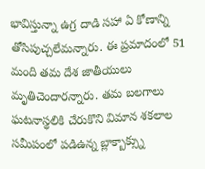భావిస్తున్నా ఉగ్ర దాడి సహా ఏ కోణాన్ని తోసిపుచ్చలేమన్నారు. ఈ ప్రమాదంలో 51 మంది తమ దేశ జాతీయులు మృతిచెందారన్నారు. తమ బలగాలు ఘటనాస్థలికి చేరుకొని విమాన శకలాల సమీపంలో పడిఉన్న బ్లాక్బాక్స్ను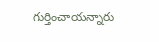గుర్తించాయన్నారు